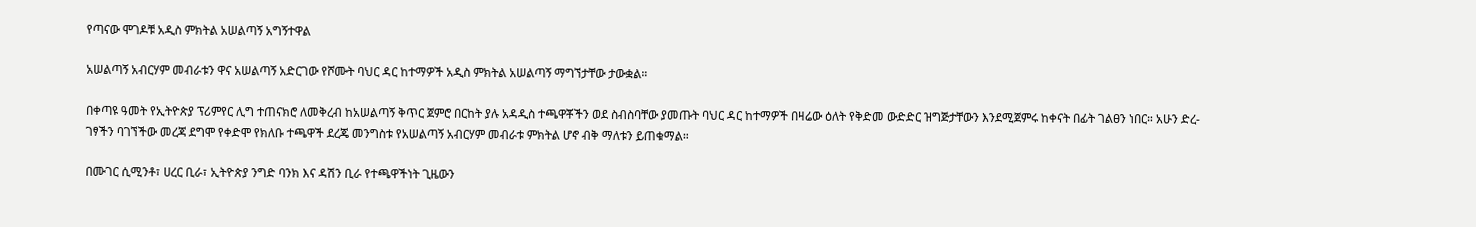የጣናው ሞገዶቹ አዲስ ምክትል አሠልጣኝ አግኝተዋል

አሠልጣኝ አብርሃም መብራቱን ዋና አሠልጣኝ አድርገው የሾሙት ባህር ዳር ከተማዎች አዲስ ምክትል አሠልጣኝ ማግኘታቸው ታውቋል።

በቀጣዩ ዓመት የኢትዮጵያ ፕሪምየር ሊግ ተጠናክሮ ለመቅረብ ከአሠልጣኝ ቅጥር ጀምሮ በርከት ያሉ አዳዲስ ተጫዋቾችን ወደ ስብስባቸው ያመጡት ባህር ዳር ከተማዎች በዛሬው ዕለት የቅድመ ውድድር ዝግጅታቸውን እንደሚጀምሩ ከቀናት በፊት ገልፀን ነበር። አሁን ድረ-ገፃችን ባገኘችው መረጃ ደግሞ የቀድሞ የክለቡ ተጫዋች ደረጄ መንግስቱ የአሠልጣኝ አብርሃም መብራቱ ምክትል ሆኖ ብቅ ማለቱን ይጠቁማል።

በሙገር ሲሚንቶ፣ ሀረር ቢራ፣ ኢትዮጵያ ንግድ ባንክ እና ዳሽን ቢራ የተጫዋችነት ጊዜውን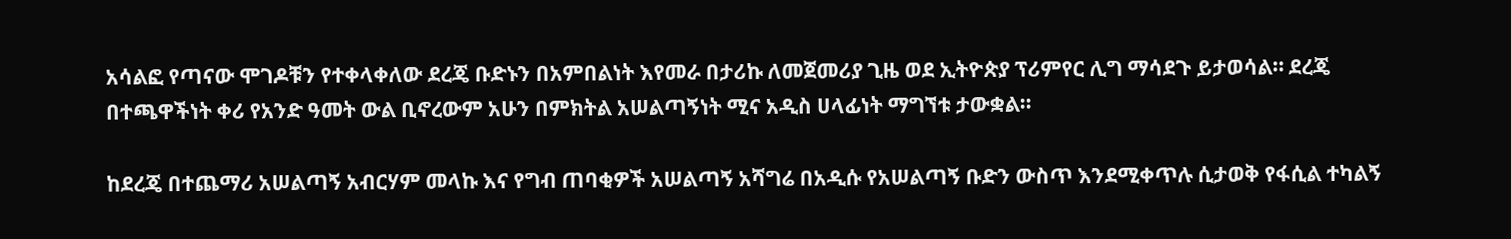አሳልፎ የጣናው ሞገዶቹን የተቀላቀለው ደረጄ ቡድኑን በአምበልነት እየመራ በታሪኩ ለመጀመሪያ ጊዜ ወደ ኢትዮጵያ ፕሪምየር ሊግ ማሳደጉ ይታወሳል። ደረጄ በተጫዋችነት ቀሪ የአንድ ዓመት ውል ቢኖረውም አሁን በምክትል አሠልጣኝነት ሚና አዲስ ሀላፊነት ማግኘቱ ታውቋል።

ከደረጄ በተጨማሪ አሠልጣኝ አብርሃም መላኩ እና የግብ ጠባቂዎች አሠልጣኝ አሻግሬ በአዲሱ የአሠልጣኝ ቡድን ውስጥ እንደሚቀጥሉ ሲታወቅ የፋሲል ተካልኝ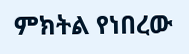ምክትል የነበረው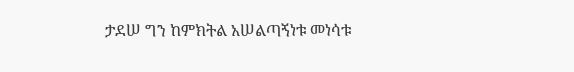ታደሠ ግን ከምክትል አሠልጣኝነቱ መነሳቱ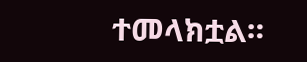ተመላክቷል።